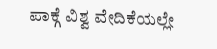ಪಾಕ್ಗೆ ವಿಶ್ವ ವೇದಿಕೆಯಲ್ಲೇ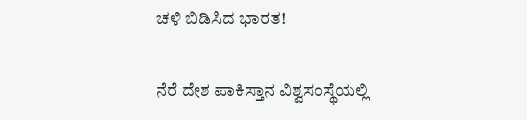ಚಳಿ ಬಿಡಿಸಿದ ಭಾರತ!

ನೆರೆ ದೇಶ ಪಾಕಿಸ್ತಾನ ವಿಶ್ವಸಂಸ್ಥೆಯಲ್ಲಿ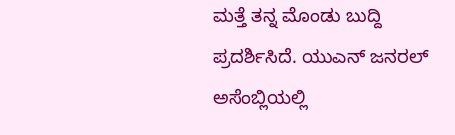ಮತ್ತೆ ತನ್ನ ಮೊಂಡು ಬುದ್ದಿ ಪ್ರದರ್ಶಿಸಿದೆ. ಯುಎನ್ ಜನರಲ್ ಅಸೆಂಬ್ಲಿಯಲ್ಲಿ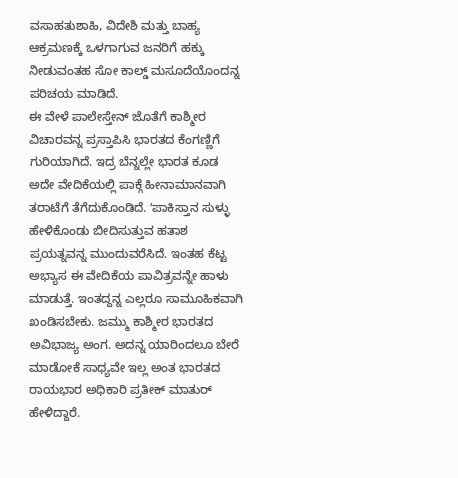ವಸಾಹತುಶಾಹಿ, ವಿದೇಶಿ ಮತ್ತು ಬಾಹ್ಯ ಆಕ್ರಮಣಕ್ಕೆ ಒಳಗಾಗುವ ಜನರಿಗೆ ಹಕ್ಕು ನೀಡುವಂತಹ ಸೋ ಕಾಲ್ಡ್ ಮಸೂದೆಯೊಂದನ್ನ ಪರಿಚಯ ಮಾಡಿದೆ.
ಈ ವೇಳೆ ಪಾಲೇಸ್ತೇನ್ ಜೊತೆಗೆ ಕಾಶ್ಮೀರ ವಿಚಾರವನ್ನ ಪ್ರಸ್ತಾಪಿಸಿ ಭಾರತದ ಕೆಂಗಣ್ಣಿಗೆ ಗುರಿಯಾಗಿದೆ. ಇದ್ರ ಬೆನ್ನಲ್ಲೇ ಭಾರತ ಕೂಡ ಅದೇ ವೇದಿಕೆಯಲ್ಲಿ ಪಾಕ್ಗೆ ಹೀನಾಮಾನವಾಗಿ ತರಾಟೆಗೆ ತೆಗೆದುಕೊಂಡಿದೆ. ʻಪಾಕಿಸ್ತಾನ ಸುಳ್ಳು ಹೇಳಿಕೊಂಡು ಬೀದಿಸುತ್ತುವ ಹತಾಶ ಪ್ರಯತ್ನವನ್ನ ಮುಂದುವರೆಸಿದೆ. ಇಂತಹ ಕೆಟ್ಟ ಅಭ್ಯಾಸ ಈ ವೇದಿಕೆಯ ಪಾವಿತ್ರವನ್ನೇ ಹಾಳು ಮಾಡುತ್ತೆ. ಇಂತದ್ದನ್ನ ಎಲ್ಲರೂ ಸಾಮೂಹಿಕವಾಗಿ ಖಂಡಿಸಬೇಕು. ಜಮ್ಮು ಕಾಶ್ಮೀರ ಭಾರತದ ಅವಿಭಾಜ್ಯ ಅಂಗ. ಅದನ್ನ ಯಾರಿಂದಲೂ ಬೇರೆ ಮಾಡೋಕೆ ಸಾಧ್ಯವೇ ಇಲ್ಲ ಅಂತ ಭಾರತದ ರಾಯಭಾರ ಅಧಿಕಾರಿ ಪ್ರತೀಕ್ ಮಾತುರ್ ಹೇಳಿದ್ದಾರೆ.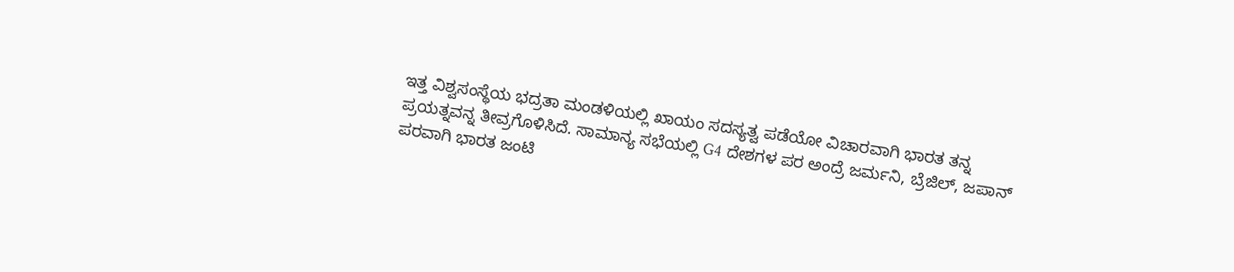ಇತ್ತ ವಿಶ್ವಸಂಸ್ಥೆಯ ಭದ್ರತಾ ಮಂಡಳಿಯಲ್ಲಿ ಖಾಯಂ ಸದಸ್ಯತ್ವ ಪಡೆಯೋ ವಿಚಾರವಾಗಿ ಭಾರತ ತನ್ನ ಪ್ರಯತ್ನವನ್ನ ತೀವ್ರಗೊಳಿಸಿದೆ. ಸಾಮಾನ್ಯ ಸಭೆಯಲ್ಲಿ G4 ದೇಶಗಳ ಪರ ಅಂದ್ರೆ ಜರ್ಮನಿ, ಬ್ರೆಜಿಲ್, ಜಪಾನ್ ಪರವಾಗಿ ಭಾರತ ಜಂಟಿ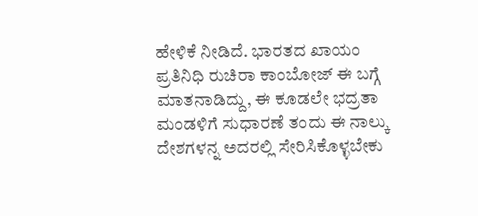ಹೇಳಿಕೆ ನೀಡಿದೆ. ಭಾರತದ ಖಾಯಂ ಪ್ರತಿನಿಧಿ ರುಚಿರಾ ಕಾಂಬೋಜ್ ಈ ಬಗ್ಗೆ ಮಾತನಾಡಿದ್ದು, ಈ ಕೂಡಲೇ ಭದ್ರತಾ ಮಂಡಳಿಗೆ ಸುಧಾರಣೆ ತಂದು ಈ ನಾಲ್ಕು ದೇಶಗಳನ್ನ ಅದರಲ್ಲಿ ಸೇರಿಸಿಕೊಳ್ಳಬೇಕು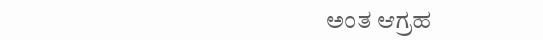ಅಂತ ಆಗ್ರಹ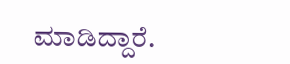ಮಾಡಿದ್ದಾರೆ.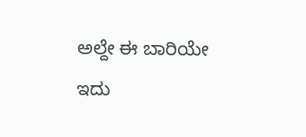ಅಲ್ದೇ ಈ ಬಾರಿಯೇ ಇದು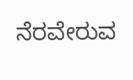ನೆರವೇರುವ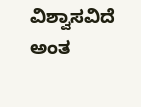ವಿಶ್ವಾಸವಿದೆ ಅಂತ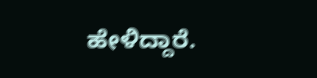ಹೇಳಿದ್ದಾರೆ.